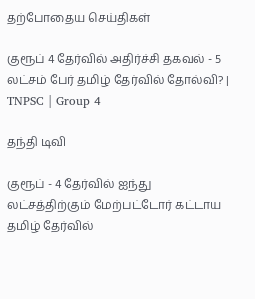தற்போதைய செய்திகள்

குரூப் 4 தேர்வில் அதிர்ச்சி தகவல் - 5 லட்சம் பேர் தமிழ் தேர்வில் தோல்வி? | TNPSC | Group 4

தந்தி டிவி

குரூப் - 4 தேர்வில் ஐந்து லட்சத்திற்கும் மேற்பட்டோர் கட்டாய தமிழ் தேர்வில்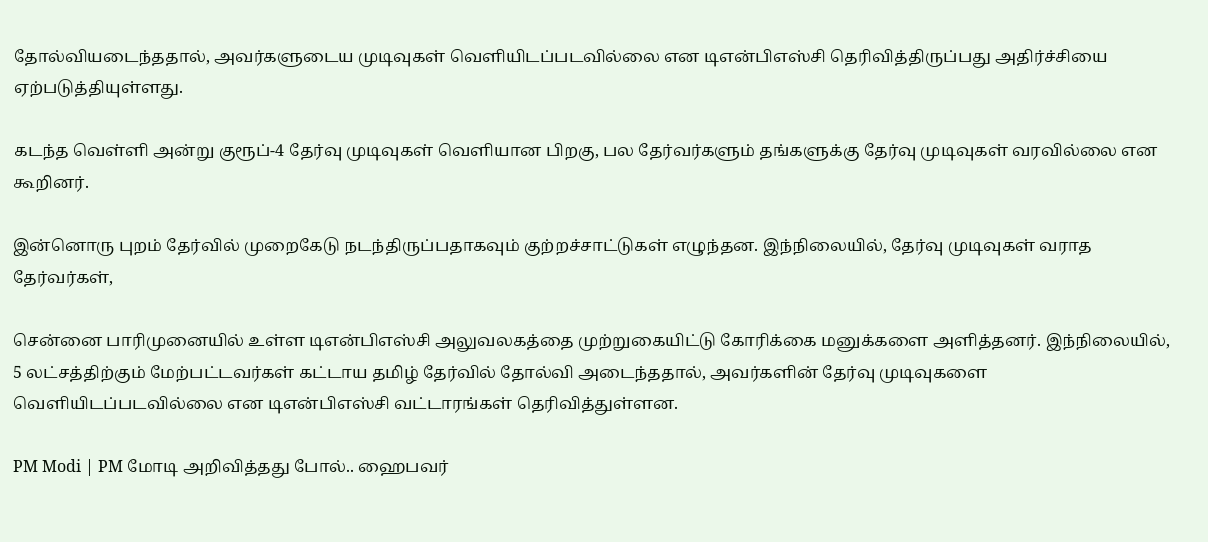தோல்வியடைந்ததால், அவர்களுடைய முடிவுகள் வெளியிடப்படவில்லை என டிஎன்பிஎஸ்சி தெரிவித்திருப்பது அதிர்ச்சியை ஏற்படுத்தியுள்ளது.

கடந்த வெள்ளி அன்று குரூப்-4 தேர்வு முடிவுகள் வெளியான பிறகு, பல தேர்வர்களும் தங்களுக்கு தேர்வு முடிவுகள் வரவில்லை என கூறினர்.

இன்னொரு புறம் தேர்வில் முறைகேடு நடந்திருப்பதாகவும் குற்றச்சாட்டுகள் எழுந்தன. இந்நிலையில், தேர்வு முடிவுகள் வராத தேர்வர்கள்,

சென்னை பாரிமுனையில் உள்ள டிஎன்பிஎஸ்சி அலுவலகத்தை முற்றுகையிட்டு கோரிக்கை மனுக்களை அளித்தனர். இந்நிலையில், 5 லட்சத்திற்கும் மேற்பட்டவர்கள் கட்டாய தமிழ் தேர்வில் தோல்வி அடைந்ததால், அவர்களின் தேர்வு முடிவுகளை வெளியிடப்படவில்லை என டிஎன்பிஎஸ்சி வட்டாரங்கள் தெரிவித்துள்ளன.

PM Modi | PM மோடி அறிவித்தது போல்.. ஹைபவர்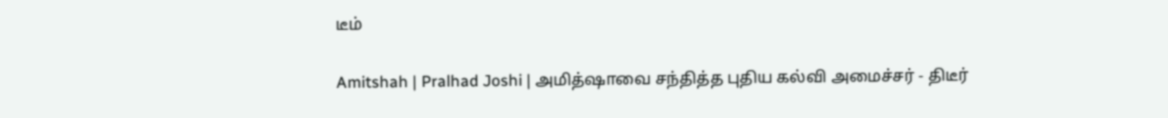டீம்

Amitshah | Pralhad Joshi | அமித்ஷாவை சந்தித்த புதிய கல்வி அமைச்சர் - திடீர்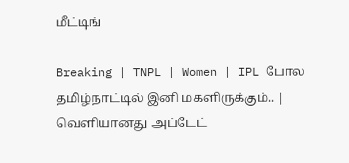மீட்டிங்

Breaking | TNPL | Women | IPL போல தமிழ்நாட்டில் இனி மகளிருக்கும்.. | வெளியானது அப்டேட்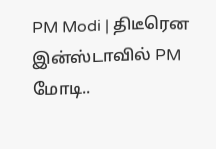PM Modi | திடீரென இன்ஸ்டாவில் PM மோடி..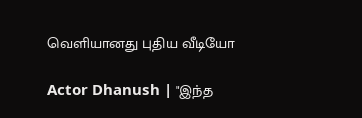வெளியானது புதிய வீடியோ

Actor Dhanush | "இந்த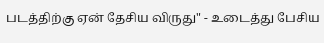படத்திற்கு ஏன் தேசிய விருது" - உடைத்து பேசிய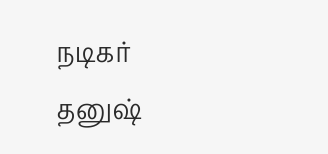நடிகர் தனுஷ்